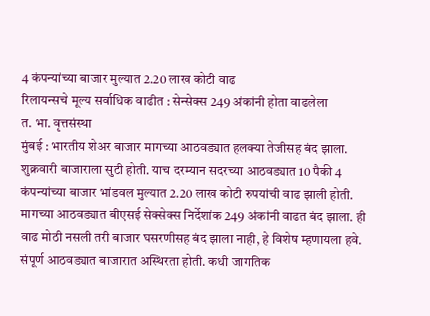4 कंपन्यांच्या बाजार मुल्यात 2.20 लाख कोटी वाढ
रिलायन्सचे मूल्य सर्वाधिक वाढीत : सेन्सेक्स 249 अंकांनी होता वाढलेला
त. भा. वृत्तसंस्था
मुंबई : भारतीय शेअर बाजार मागच्या आठवड्यात हलक्या तेजीसह बंद झाला. शुक्रवारी बाजाराला सुटी होती. याच दरम्यान सदरच्या आठवड्यात 10 पैकी 4 कंपन्यांच्या बाजार भांडवल मुल्यात 2.20 लाख कोटी रुपयांची वाढ झाली होती.
मागच्या आठवड्यात बीएसई सेक्सेक्स निर्देशांक 249 अंकांनी वाढत बंद झाला. ही वाढ मोठी नसली तरी बाजार घसरणीसह बंद झाला नाही, हे विशेष म्हणायला हवे. संपूर्ण आठवड्यात बाजारात अस्थिरता होती. कधी जागतिक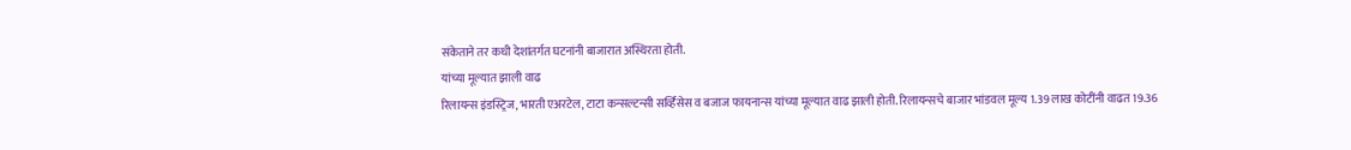संकेताने तर कधी देशांतर्गत घटनांनी बाजारात अस्थिरता होती.
यांच्या मूल्यात झाली वाढ
रिलायन्स इंडस्ट्रिज, भारती एअरटेल, टाटा कन्सल्टन्सी सर्व्हिसेस व बजाज फायनान्स यांच्या मूल्यात वाढ झाली होती. रिलायन्सचे बाजार भांडवल मूल्य 1.39 लाख कोटींनी वाढत 19.36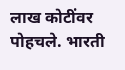लाख कोटींवर पोहचले. भारती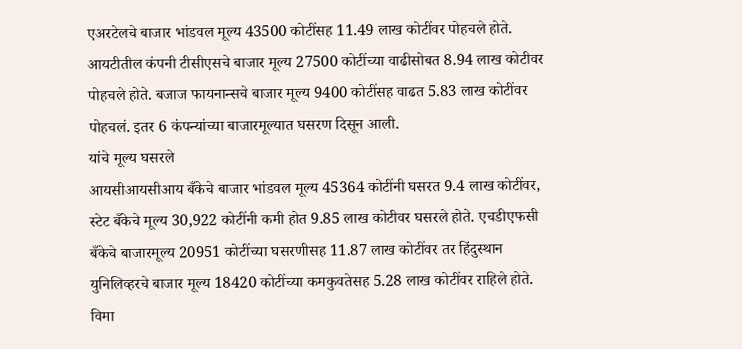एअरटेलचे बाजार भांडवल मूल्य 43500 कोटींसह 11.49 लाख कोटींवर पोहचले होते. आयटीतील कंपनी टीसीएसचे बाजार मूल्य 27500 कोटींच्या वाढीसोबत 8.94 लाख कोटीवर पोहचले होते. बजाज फायनान्सचे बाजार मूल्य 9400 कोटींसह वाढत 5.83 लाख कोटींवर पोहचलं. इतर 6 कंपन्यांच्या बाजारमूल्यात घसरण दिसून आली.
यांचे मूल्य घसरले
आयसीआयसीआय बँकेचे बाजार भांडवल मूल्य 45364 कोटींनी घसरत 9.4 लाख कोटींवर, स्टेट बँकेचे मूल्य 30,922 कोटींनी कमी होत 9.85 लाख कोटीवर घसरले होते. एचडीएफसी बँकेचे बाजारमूल्य 20951 कोटींच्या घसरणीसह 11.87 लाख कोटींवर तर हिंदुस्थान युनिलिव्हरचे बाजार मूल्य 18420 कोटींच्या कमकुवतेसह 5.28 लाख कोटींवर राहिले होते. विमा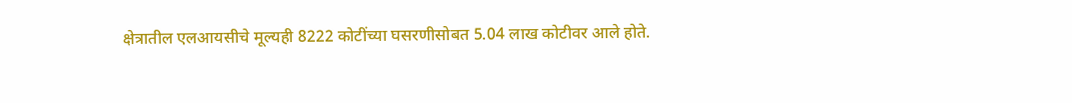क्षेत्रातील एलआयसीचे मूल्यही 8222 कोटींच्या घसरणीसोबत 5.04 लाख कोटीवर आले होते.